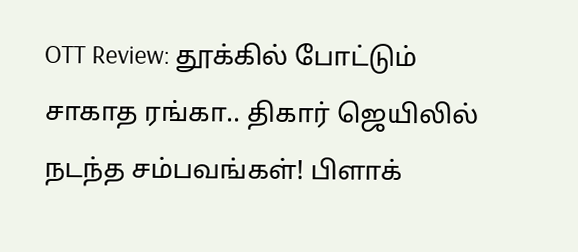OTT Review: தூக்கில் போட்டும் சாகாத ரங்கா.. திகார் ஜெயிலில் நடந்த சம்பவங்கள்! பிளாக்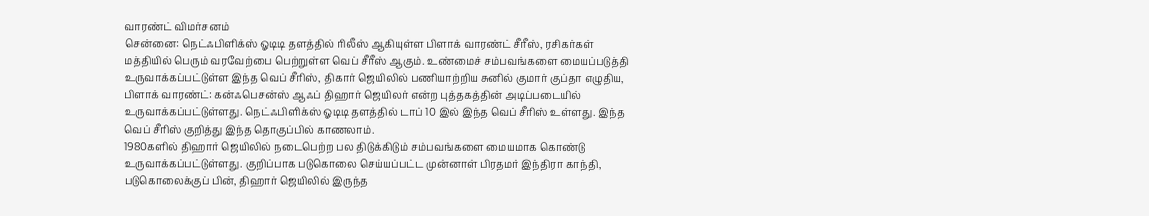வாரண்ட் விமர்சனம்
சென்னை: நெட்ஃபிளிக்ஸ் ஓடிடி தளத்தில் ரிலீஸ் ஆகியுள்ள பிளாக் வாரண்ட் சீரீஸ், ரசிகர்கள் மத்தியில் பெரும் வரவேற்பை பெற்றுள்ள வெப் சீரீஸ் ஆகும். உண்மைச் சம்பவங்களை மையப்படுத்தி உருவாக்கப்பட்டுள்ள இந்த வெப் சீரிஸ், திகார் ஜெயிலில் பணியாற்றிய சுனில் குமார் குப்தா எழுதிய, பிளாக் வாரண்ட்: கன்ஃபெசன்ஸ் ஆஃப் திஹார் ஜெயிலர் என்ற புத்தகத்தின் அடிப்படையில் உருவாக்கப்பட்டுள்ளது. நெட்ஃபிளிக்ஸ் ஓடிடி தளத்தில் டாப் 10 இல் இந்த வெப் சீரிஸ் உள்ளது. இந்த வெப் சீரிஸ் குறித்து இந்த தொகுப்பில் காணலாம்.
1980களில் திஹார் ஜெயிலில் நடைபெற்ற பல திடுக்கிடும் சம்பவங்களை மையமாக கொண்டு உருவாக்கப்பட்டுள்ளது. குறிப்பாக படுகொலை செய்யப்பட்ட முன்னாள் பிரதமர் இந்திரா காந்தி, படுகொலைக்குப் பின், திஹார் ஜெயிலில் இருந்த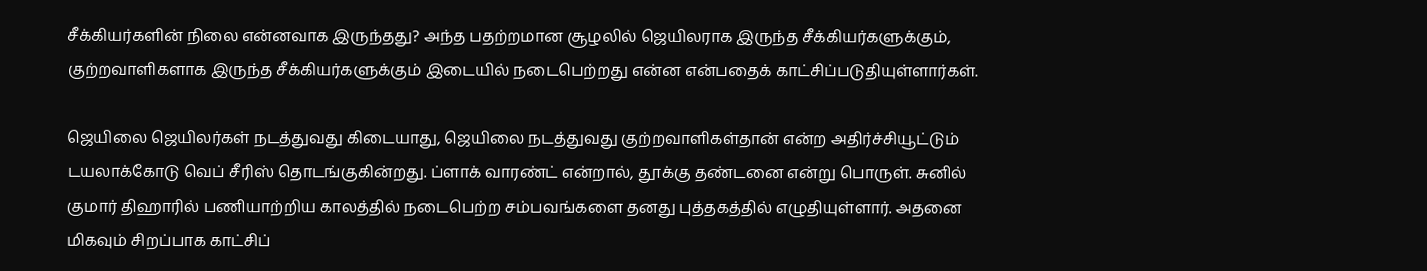சீக்கியர்களின் நிலை என்னவாக இருந்தது? அந்த பதற்றமான சூழலில் ஜெயிலராக இருந்த சீக்கியர்களுக்கும், குற்றவாளிகளாக இருந்த சீக்கியர்களுக்கும் இடையில் நடைபெற்றது என்ன என்பதைக் காட்சிப்படுதியுள்ளார்கள்.

ஜெயிலை ஜெயிலர்கள் நடத்துவது கிடையாது, ஜெயிலை நடத்துவது குற்றவாளிகள்தான் என்ற அதிர்ச்சியூட்டும் டயலாக்கோடு வெப் சீரிஸ் தொடங்குகின்றது. ப்ளாக் வாரண்ட் என்றால், தூக்கு தண்டனை என்று பொருள். சுனில் குமார் திஹாரில் பணியாற்றிய காலத்தில் நடைபெற்ற சம்பவங்களை தனது புத்தகத்தில் எழுதியுள்ளார். அதனை மிகவும் சிறப்பாக காட்சிப்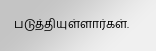படுத்தியுள்ளார்கள்.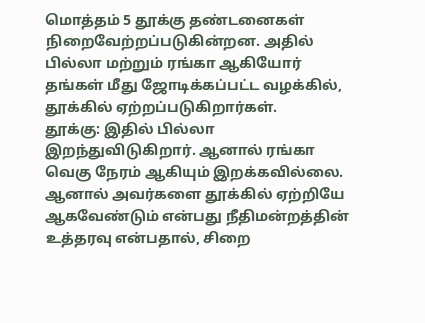மொத்தம் 5 தூக்கு தண்டனைகள் நிறைவேற்றப்படுகின்றன. அதில் பில்லா மற்றும் ரங்கா ஆகியோர் தங்கள் மீது ஜோடிக்கப்பட்ட வழக்கில், தூக்கில் ஏற்றப்படுகிறார்கள்.
தூக்கு: இதில் பில்லா இறந்துவிடுகிறார். ஆனால் ரங்கா வெகு நேரம் ஆகியும் இறக்கவில்லை. ஆனால் அவர்களை தூக்கில் ஏற்றியே ஆகவேண்டும் என்பது நீதிமன்றத்தின் உத்தரவு என்பதால், சிறை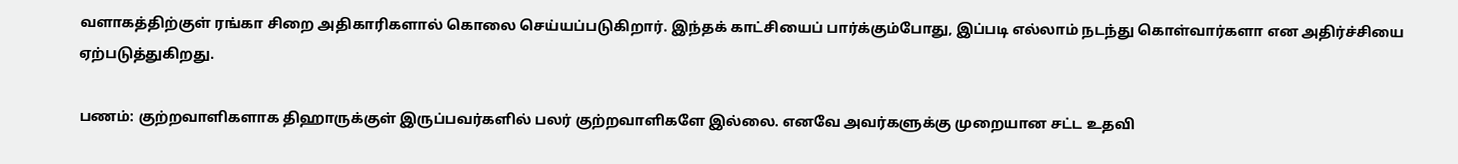வளாகத்திற்குள் ரங்கா சிறை அதிகாரிகளால் கொலை செய்யப்படுகிறார். இந்தக் காட்சியைப் பார்க்கும்போது, இப்படி எல்லாம் நடந்து கொள்வார்களா என அதிர்ச்சியை ஏற்படுத்துகிறது.

பணம்: குற்றவாளிகளாக திஹாருக்குள் இருப்பவர்களில் பலர் குற்றவாளிகளே இல்லை. எனவே அவர்களுக்கு முறையான சட்ட உதவி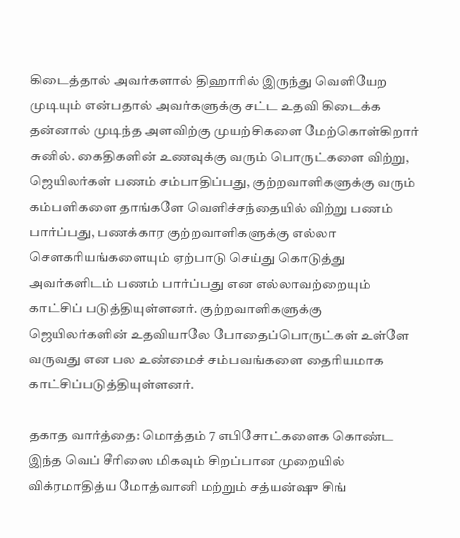கிடைத்தால் அவர்களால் திஹாரில் இருந்து வெளியேற முடியும் என்பதால் அவர்களுக்கு சட்ட உதவி கிடைக்க தன்னால் முடிந்த அளவிற்கு முயற்சிகளை மேற்கொள்கிறார் சுனில். கைதிகளின் உணவுக்கு வரும் பொருட்களை விற்று, ஜெயிலர்கள் பணம் சம்பாதிப்பது, குற்றவாளிகளுக்கு வரும் கம்பளிகளை தாங்களே வெளிச்சந்தையில் விற்று பணம் பார்ப்பது, பணக்கார குற்றவாளிகளுக்கு எல்லா சௌகரியங்களையும் ஏற்பாடு செய்து கொடுத்து அவர்களிடம் பணம் பார்ப்பது என எல்லாவற்றையும் காட்சிப் படுத்தியுள்ளனர். குற்றவாளிகளுக்கு ஜெயிலர்களின் உதவியாலே போதைப்பொருட்கள் உள்ளே வருவது என பல உண்மைச் சம்பவங்களை தைரியமாக காட்சிப்படுத்தியுள்ளனர்.

தகாத வார்த்தை: மொத்தம் 7 எபிசோட்களைக கொண்ட இந்த வெப் சீரிஸை மிகவும் சிறப்பான முறையில் விக்ரமாதித்ய மோத்வானி மற்றும் சத்யன்ஷு சிங்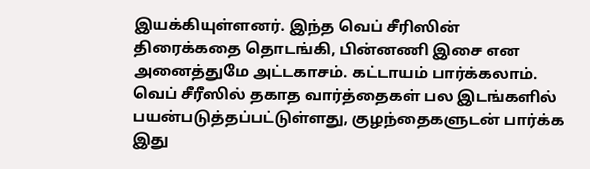இயக்கியுள்ளனர். இந்த வெப் சீரிஸின் திரைக்கதை தொடங்கி, பின்னணி இசை என அனைத்துமே அட்டகாசம். கட்டாயம் பார்க்கலாம். வெப் சீரீஸில் தகாத வார்த்தைகள் பல இடங்களில் பயன்படுத்தப்பட்டுள்ளது, குழந்தைகளுடன் பார்க்க இது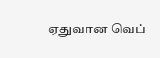ஏதுவான வெப்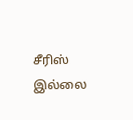சீரிஸ் இல்லை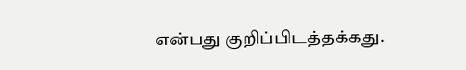என்பது குறிப்பிடத்தக்கது.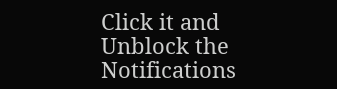Click it and Unblock the Notifications